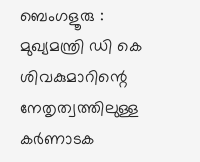ബെംഗളൂരു : മുഖ്യമന്ത്രി ഡി കെ ശിവകുമാറിന്റെ നേതൃത്വത്തിലുള്ള കർണാടക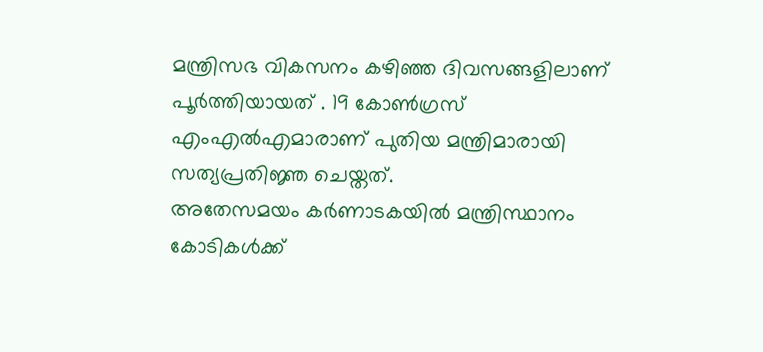മന്ത്രിസഭ വികസനം കഴിഞ്ഞ ദിവസങ്ങളിലാണ് പൂർത്തിയായത് . 19 കോൺഗ്രസ് എംഎൽഎമാരാണ് പുതിയ മന്ത്രിമാരായി സത്യപ്രതിജ്ഞ ചെയ്തത്.
അതേസമയം കർണാടകയിൽ മന്ത്രിസ്ഥാനം കോടികൾക്ക്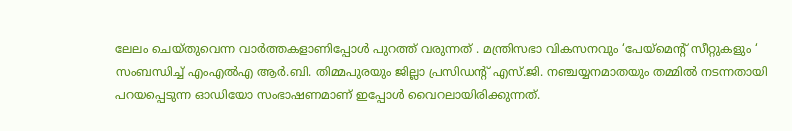ലേലം ചെയ്തുവെന്ന വാർത്തകളാണിപ്പോൾ പുറത്ത് വരുന്നത് . മന്ത്രിസഭാ വികസനവും ‘പേയ്മെന്റ് സീറ്റുകളും ‘ സംബന്ധിച്ച് എംഎൽഎ ആർ.ബി. തിമ്മപുരയും ജില്ലാ പ്രസിഡന്റ് എസ്.ജി. നഞ്ചയ്യനമാതയും തമ്മിൽ നടന്നതായി പറയപ്പെടുന്ന ഓഡിയോ സംഭാഷണമാണ് ഇപ്പോൾ വൈറലായിരിക്കുന്നത്.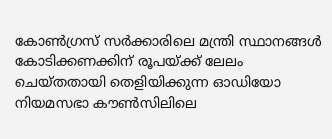കോൺഗ്രസ് സർക്കാരിലെ മന്ത്രി സ്ഥാനങ്ങൾ കോടിക്കണക്കിന് രൂപയ്ക്ക് ലേലം ചെയ്തതായി തെളിയിക്കുന്ന ഓഡിയോ നിയമസഭാ കൗൺസിലിലെ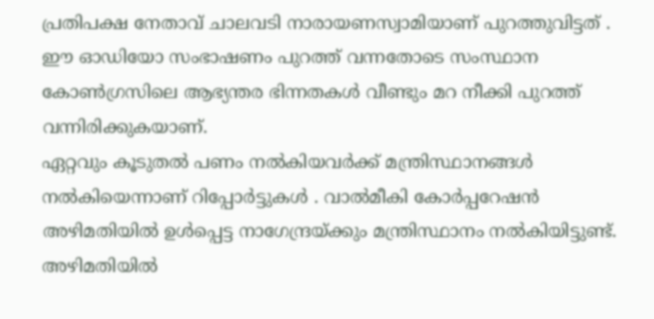പ്രതിപക്ഷ നേതാവ് ചാലവടി നാരായണസ്വാമിയാണ് പുറത്തുവിട്ടത് . ഈ ഓഡിയോ സംഭാഷണം പുറത്ത് വന്നതോടെ സംസ്ഥാന കോൺഗ്രസിലെ ആഭ്യന്തര ഭിന്നതകൾ വീണ്ടും മറ നീക്കി പുറത്ത് വന്നിരിക്കുകയാണ്.
ഏറ്റവും കൂടുതൽ പണം നൽകിയവർക്ക് മന്ത്രിസ്ഥാനങ്ങൾ നൽകിയെന്നാണ് റിപ്പോർട്ടുകൾ . വാൽമീകി കോർപ്പറേഷൻ അഴിമതിയിൽ ഉൾപ്പെട്ട നാഗേന്ദ്രയ്ക്കും മന്ത്രിസ്ഥാനം നൽകിയിട്ടുണ്ട്. അഴിമതിയിൽ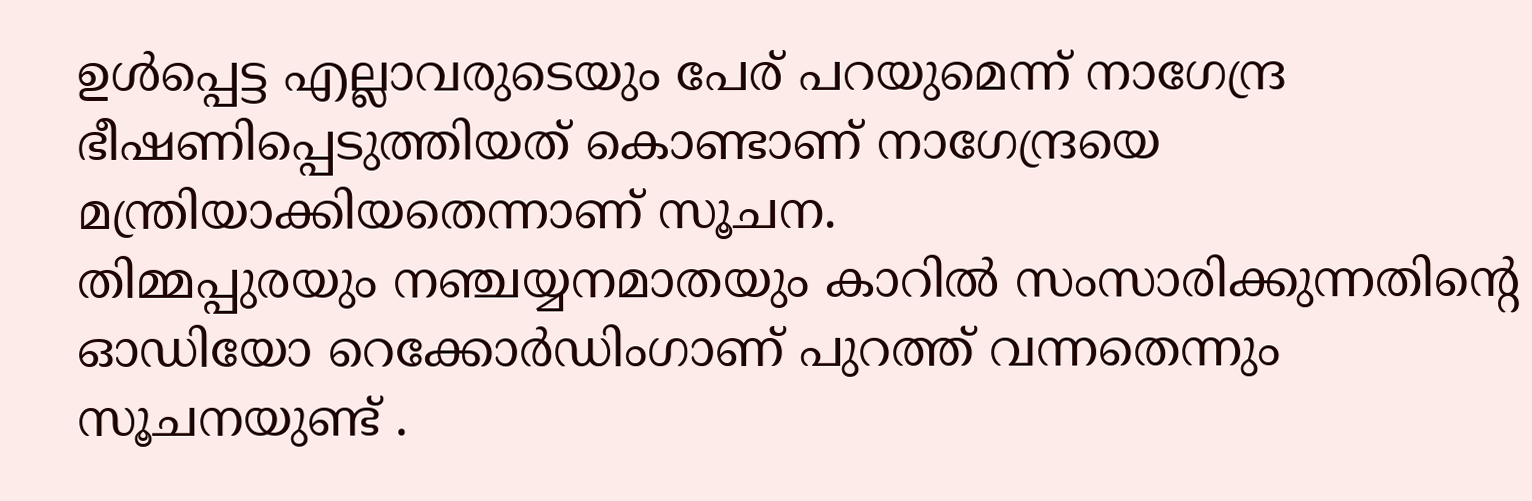ഉൾപ്പെട്ട എല്ലാവരുടെയും പേര് പറയുമെന്ന് നാഗേന്ദ്ര ഭീഷണിപ്പെടുത്തിയത് കൊണ്ടാണ് നാഗേന്ദ്രയെ മന്ത്രിയാക്കിയതെന്നാണ് സൂചന.
തിമ്മപ്പുരയും നഞ്ചയ്യനമാതയും കാറിൽ സംസാരിക്കുന്നതിന്റെ ഓഡിയോ റെക്കോർഡിംഗാണ് പുറത്ത് വന്നതെന്നും സൂചനയുണ്ട് .